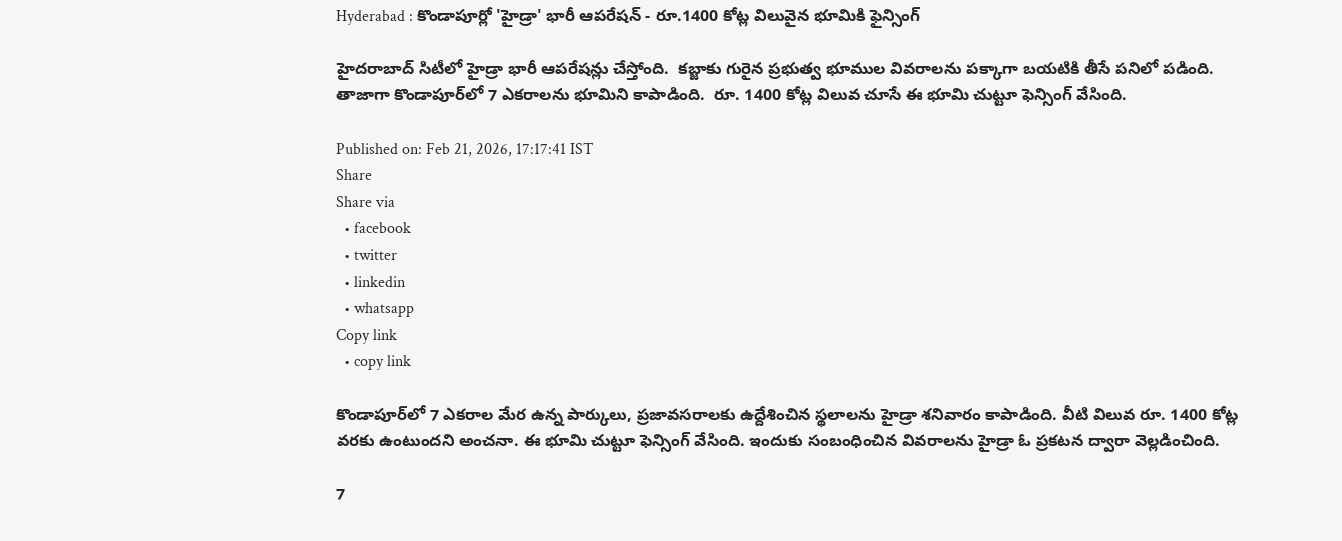Hyderabad : కొండాపూర్లో 'హైడ్రా' భారీ ఆపరేషన్ - రూ.1400 కోట్ల విలువైన భూమికి ఫైన్సింగ్

హైదరాబాద్ సిటీలో హైడ్రా భారీ ఆపరేషన్లు చేస్తోంది.  కబ్జాకు గురైన ప్రభుత్వ భూముల వివరాలను పక్కాగా బయటికి తీసే పనిలో పడింది. తాజాగా కొండాపూర్‌లో 7 ఎక‌రాల‌ను భూమిని కాపాడింది.  రూ. 1400 కోట్ల విలువ చూసే ఈ భూమి చుట్టూ ఫెన్సింగ్‌ వేసింది.

Published on: Feb 21, 2026, 17:17:41 IST
Share
Share via
  • facebook
  • twitter
  • linkedin
  • whatsapp
Copy link
  • copy link

కొండాపూర్‌లో 7 ఎక‌రాల మేర ఉన్న పార్కులు, ప్ర‌జావ‌స‌రాల‌కు ఉద్దేశించిన స్థ‌లాల‌ను హైడ్రా శనివారం కాపాడింది. వీటి విలువ రూ. 1400 కోట్ల వ‌ర‌కు ఉంటుంద‌ని అంచ‌నా. ఈ భూమి చుట్టూ ఫెన్సింగ్‌ వేసింది. ఇందుకు సంబంధించిన వివరాలను హైడ్రా ఓ ప్రకటన ద్వారా వెల్లడించింది.

7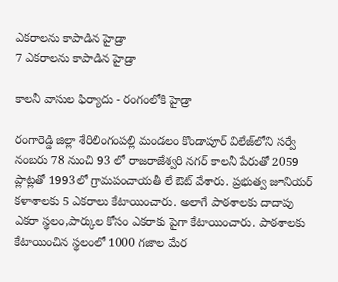ఎక‌రాల‌ను కాపాడిన హైడ్రా
7 ఎక‌రాల‌ను కాపాడిన హైడ్రా

కాలనీ వాసుల ఫిర్యాదు - రంగంలోకి హైడ్రా

రంగారెడ్డి జిల్లా శేరిలింగంప‌ల్లి మండ‌లం కొండాపూర్ విలేజ్‌లోని స‌ర్వే నంబ‌రు 78 నుంచి 93 లో రాజ‌రాజేశ్వ‌రి న‌గ‌ర్ కాల‌నీ పేరుతో 2059 ప్లాట్ల‌తో 1993లో గ్రామ‌పంచాయ‌తీ లే ఔట్ వేశారు. ప్ర‌భుత్వ జూనియ‌ర్ క‌ళాశాల‌కు 5 ఎక‌రాలు కేటాయించారు. అలాగే పాఠ‌శాల‌కు దాదాపు ఎక‌రా స్థ‌లం,పార్కుల కోసం ఎక‌రాకు పైగా కేటాయించారు. పాఠ‌శాల‌కు కేటాయించిన స్థ‌లంలో 1000 గ‌జాల మేర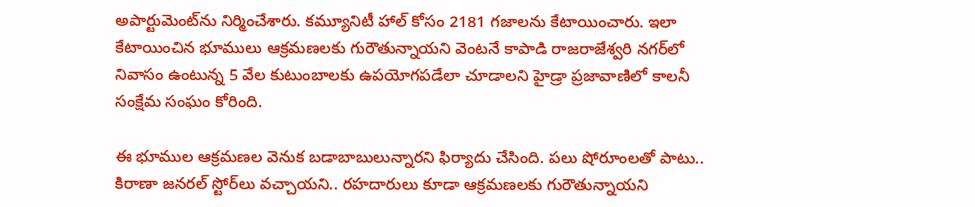అపార్టుమెంట్‌ను నిర్మించేశారు. క‌మ్యూనిటీ హాల్ కోసం 2181 గ‌జాల‌ను కేటాయించారు. ఇలా కేటాయించిన భూములు ఆక్ర‌మ‌ణ‌ల‌కు గురౌతున్నాయ‌ని వెంట‌నే కాపాడి రాజ‌రాజేశ్వ‌రి న‌గ‌ర్‌లో నివాసం ఉంటున్న 5 వేల కుటుంబాల‌కు ఉప‌యోగ‌ప‌డేలా చూడాల‌ని హైడ్రా ప్ర‌జావాణిలో కాల‌నీ సంక్షేమ సంఘం కోరింది.

ఈ భూముల ఆక్ర‌మ‌ణ‌ల వెనుక బ‌డాబాబులున్నార‌ని ఫిర్యాదు చేసింది. ప‌లు షోరూంల‌తో పాటు.. కిరాణా జ‌న‌ర‌ల్ స్టోర్‌లు వ‌చ్చాయ‌ని.. ర‌హ‌దారులు కూడా ఆక్ర‌మ‌ణ‌ల‌కు గురౌతున్నాయ‌ని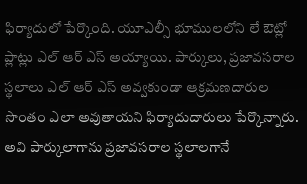ఫిర్యాదులో పేర్కొంది. యూఎల్సీ భూములలోని లే ఔట్లో ప్లాట్లు ఎల్ ఆర్ ఎస్ అయ్యాయి. పార్కులు, ప్రజావసరాల స్థలాలు ఎల్ ఆర్ ఎస్ అవ్వకుండా ఆక్రమణదారుల సొంతం ఎలా అవుతాయని ఫిర్యాదుదారులు పేర్కొన్నారు. అవి పార్కులాగాను ప్రజావసరాల స్థలాలగానే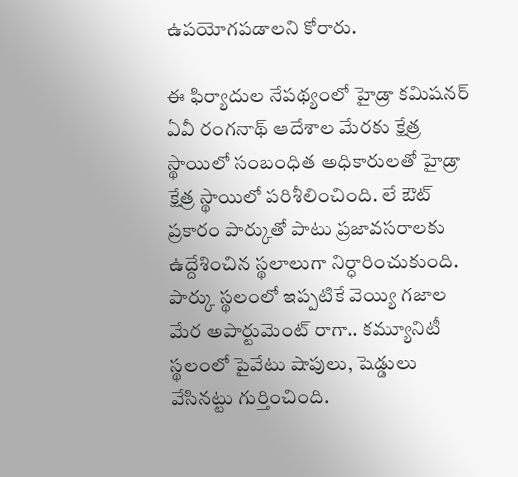ఉపయోగపడాలని కోరారు.

ఈ ఫిర్యాదుల నేప‌థ్యంలో హైడ్రా క‌మిష‌న‌ర్ ఏవీ రంగ‌నాథ్ ఆదేశాల మేర‌కు క్షేత్ర స్థాయిలో సంబంధిత అధికారుల‌తో హైడ్రా క్షేత్ర స్థాయిలో ప‌రిశీలించింది. లే ఔట్ ప్ర‌కారం పార్కుతో పాటు ప్ర‌జావ‌స‌రాల‌కు ఉద్దేశించిన స్థ‌లాలుగా నిర్ధారించుకుంది. పార్కు స్థ‌లంలో ఇప్ప‌టికే వెయ్యి గ‌జాల మేర అపార్టుమెంట్ రాగా.. క‌మ్యూనిటీ స్థ‌లంలో పైవేటు షాపులు, షెడ్డులు వేసిన‌ట్టు గుర్తించింది.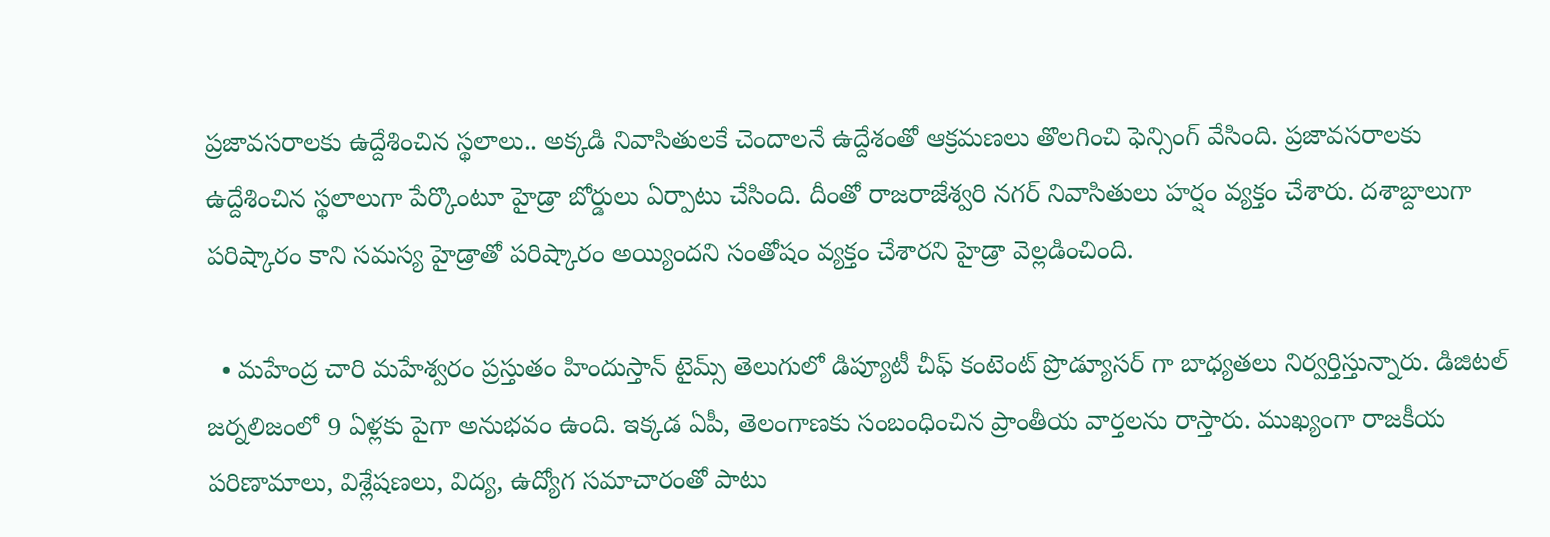ప్ర‌జావ‌స‌రాల‌కు ఉద్దేశించిన స్థ‌లాలు.. అక్క‌డి నివాసితుల‌కే చెందాల‌నే ఉద్దేశంతో ఆక్ర‌మ‌ణ‌లు తొల‌గించి ఫెన్సింగ్ వేసింది. ప్ర‌జావ‌స‌రాల‌కు ఉద్దేశించిన స్థ‌లాలుగా పేర్కొంటూ హైడ్రా బోర్డులు ఏర్పాటు చేసింది. దీంతో రాజరాజేశ్వరి నగర్ నివాసితులు హర్షం వ్యక్తం చేశారు. దశాబ్దాలుగా పరిష్కారం కాని సమస్య హైడ్రాతో పరిష్కారం అయ్యిందని సంతోషం వ్యక్తం చేశారని హైడ్రా వెల్లడించింది.

  • మహేంద్ర చారి మహేశ్వరం ప్రస్తుతం హిందుస్తాన్ టైమ్స్ తెలుగులో డిప్యూటీ చీఫ్ కంటెంట్ ప్రొడ్యూసర్ గా బాధ్యతలు నిర్వర్తిస్తున్నారు. డిజిటల్ జర్నలిజంలో 9 ఏళ్లకు పైగా అనుభవం ఉంది. ఇక్కడ ఏపీ, తెలంగాణకు సంబంధించిన ప్రాంతీయ వార్తలను రాస్తారు. ముఖ్యంగా రాజకీయ పరిణామాలు, విశ్లేషణలు, విద్య, ఉద్యోగ సమాచారంతో పాటు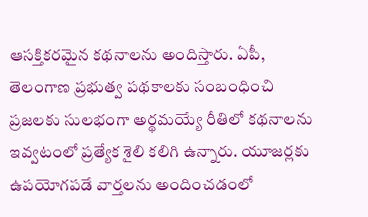ఆసక్తికరమైన కథనాలను అందిస్తారు. ఏపీ, తెలంగాణ ప్రభుత్వ పథకాలకు సంబంధించి ప్రజలకు సులభంగా అర్థమయ్యే రీతిలో కథనాలను ఇవ్వటంలో ప్రత్యేక శైలి కలిగి ఉన్నారు. యూజర్లకు ఉపయోగపడే వార్తలను అందించడంలో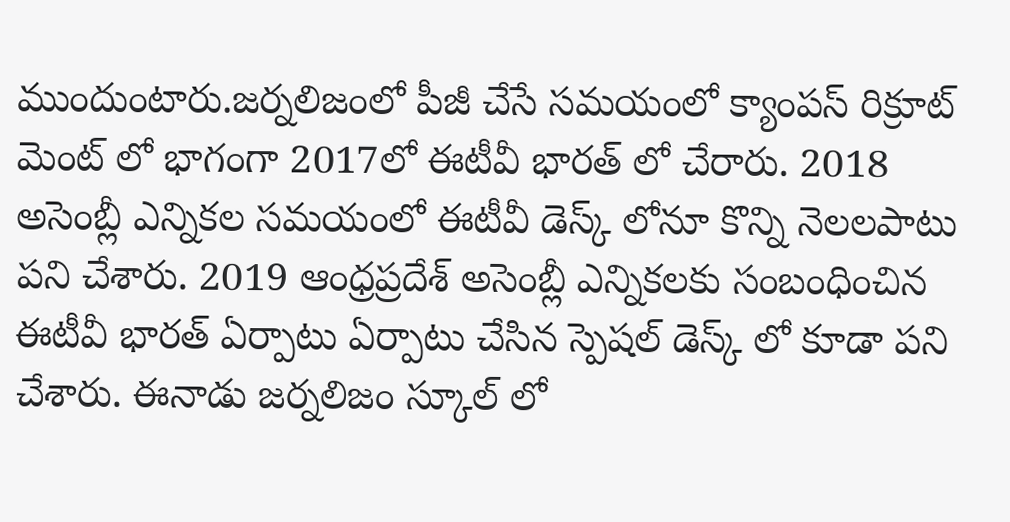ముందుంటారు.జర్నలిజంలో పీజీ చేసే సమయంలో క్యాంపస్ రిక్రూట్ మెంట్ లో భాగంగా 2017లో ఈటీవీ భారత్ లో చేరారు. 2018 అసెంబ్లీ ఎన్నికల సమయంలో ఈటీవీ డెస్క్ లోనూ కొన్ని నెలలపాటు పని చేశారు. 2019 ఆంధ్రప్రదేశ్ అసెంబ్లీ ఎన్నికలకు సంబంధించిన ఈటీవీ భారత్ ఏర్పాటు ఏర్పాటు చేసిన స్పెషల్ డెస్క్ లో కూడా పని చేశారు. ఈనాడు జర్నలిజం స్కూల్ లో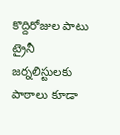కొద్దిరోజుల పాటు ట్రైనీ జర్నలిస్టులకు పాఠాలు కూడా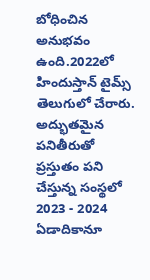బోధించిన అనుభవం ఉంది.2022లో హిందుస్తాన్ టైమ్స్ తెలుగులో చేరారు. అద్భుతమైన పనితీరుతో ప్రస్తుతం పని చేస్తున్న సంస్థలో 2023 - 2024 ఏడాదికానూ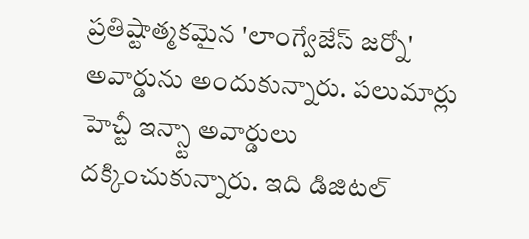ప్రతిష్టాత్మకమైన 'లాంగ్వేజేస్ జర్నో' అవార్డును అందుకున్నారు. పలుమార్లు హెచ్టీ ఇన్స్టా అవార్డులు దక్కించుకున్నారు. ఇది డిజిటల్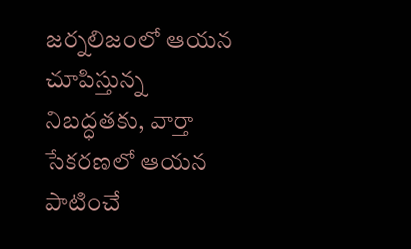జర్నలిజంలో ఆయన చూపిస్తున్న నిబద్ధతకు, వార్తా సేకరణలో ఆయన పాటించే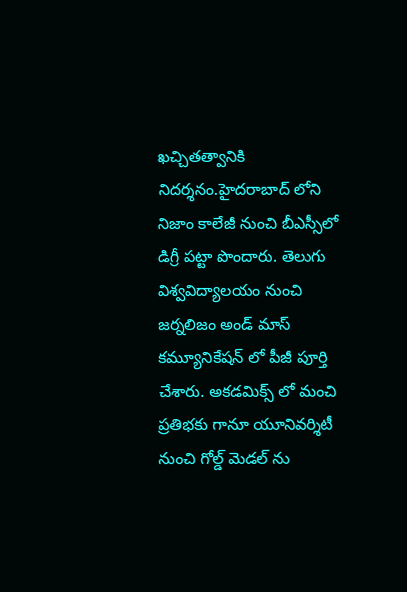ఖచ్చితత్వానికి నిదర్శనం.హైదరాబాద్ లోని నిజాం కాలేజీ నుంచి బీఎస్సీలో డిగ్రీ పట్టా పొందారు. తెలుగు విశ్వవిద్యాలయం నుంచి జర్నలిజం అండ్ మాస్ కమ్యూనికేషన్ లో పీజీ పూర్తి చేశారు. అకడమిక్స్ లో మంచి ప్రతిభకు గానూ యూనివర్శిటీ నుంచి గోల్డ్ మెడల్ ను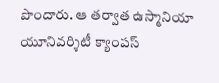పొందారు. ఆ తర్వాత ఉస్మానియా యూనివర్శిటీ క్యాంపస్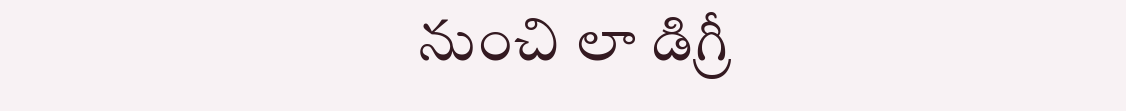నుంచి లా డిగ్రీ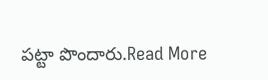పట్టా పొందారు.Read More